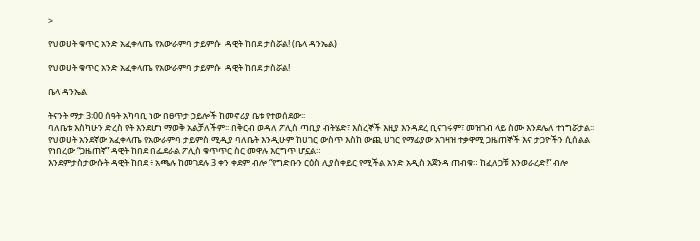>

የህወሀት ቁጥር አንድ አፈቀላጤ የአውራምባ ታይምሱ  ዳዊት ከበደ ታስሯል! (ቤላ ዳንኤል)

የህወሀት ቁጥር አንድ አፈቀላጤ የአውራምባ ታይምሱ  ዳዊት ከበደ ታስሯል!

ቤላ ዳንኤል

ትናንት ማታ 3፡00 ሰዓት አካባቢ ነው በፀጥታ ኃይሎች ከመኖሪያ ቤቱ የተወሰደው፡፡
ባለቤቱ እስካሁን ድረስ የት እንደሆነ ማወቅ አልቻለችም፡፡ በቅርብ ወዳለ ፖሊስ ጣቢያ ብትሄድ፣ እስረኞች እዚያ እንዳደረ ቢናገሩም፣ መዝገብ ላይ ስሙ እንደሌለ ተነግሯታል፡፡
የህወሀት አንደኛው አፈቀላጤ የአውራምባ ታይምስ ሚዲያ ባለቤት እንዲሁም ከሀገር ውስጥ እስከ ውጪ ሀገር የማፊያው አገዛዝ ተቃዋሚ ጋዜጠኞች እና ታጋዮችን ሲሰልል የነበረው “ጋዜጠኛ” ዳዊት ከበደ በፌደራል ፖሊስ ቁጥጥር ስር መዋሉ እርግጥ ሆኗል።
እንደምታስታውሱት ዳዊት ከበደ ፥ አጫሉ ከመገደሉ 3 ቀን ቀደም ብሎ “የግድቡን ርዕስ ሊያስቀይር የሚችል አንድ አዲስ አጀንዳ ጠብቁ። ከፈለጋቹ እንወራረድ!” ብሎ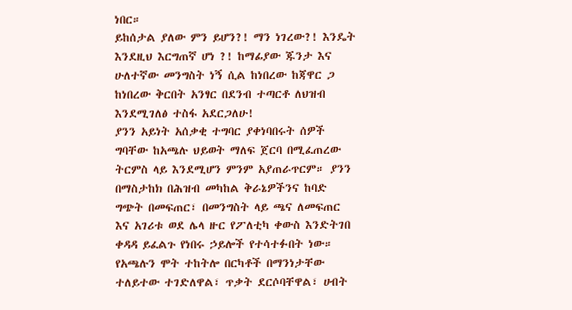ነበር።
ይከሰታል ያለው ምን ይሆን?! ማን ነገረው?! እንዴት እንደዚህ እርግጠኛ ሆነ ?! ከማፊያው ጁንታ እና ሁለተኛው መንግስት ነኝ ሲል ከነበረው ከጃዋር ጋ ከነበረው ቅርበት አንፃር በደንብ ተጣርቶ ለህዝብ እንደሚገለፅ ተስፋ አደርጋለሁ!
ያንን አይነት አሰቃቂ ተግባር ያቀነባበሩት ሰዎች ግባቸው ከአጫሉ ህይወት ማለፍ ጀርባ በሚፈጠረው ትርምስ ላይ እንደሚሆን ምንም አያጠራጥርም። ያንን በማስታከክ በሕዝብ መካከል ቅራኔዎችንና ከባድ ግጭት በመፍጠር፣ በመንግስት ላይ ጫና ለመፍጠር እና አገሪቱ ወደ ሌላ ዙር የፖለቲካ ቀውስ እንድትገበ ቀዳዳ ይፈልጉ የነበሩ ኃይሎች የተሳተፉበት ነው።
የአጫሉን ሞት ተከትሎ በርካቶች በማንነታቸው ተለይተው ተገድለዋል፣ ጥቃት ደርሶባቸዋል፣ ሀብት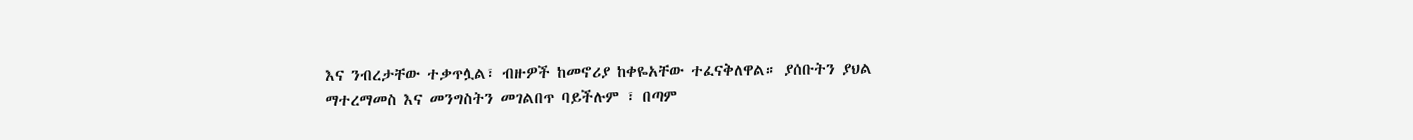እና ንብረታቸው ተቃጥሏል፣ ብዙዎች ከመኖሪያ ከቀዬአቸው ተፈናቅለዋል። ያሰቡትን ያህል ማተረማመስ እና መንግስትን መገልበጥ ባይችሉም ፣ በጣም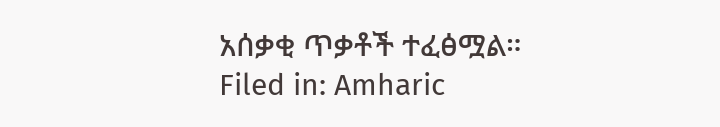አሰቃቂ ጥቃቶች ተፈፅሟል።
Filed in: Amharic